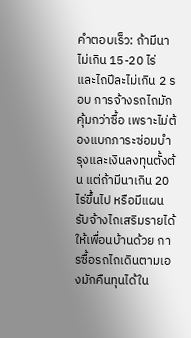คำตอบเร็ว: ถ้ามีนาไม่เกิน 15-20 ไร่ และไถปีละไม่เกิน 2 รอบ การจ้างรถไถมักคุ้มกว่าซื้อ เพราะไม่ต้องแบกภาระซ่อมบำรุงและเงินลงทุนตั้งต้น แต่ถ้ามีนาเกิน 20 ไร่ขึ้นไป หรือมีแผนรับจ้างไถเสริมรายได้ให้เพื่อนบ้านด้วย การซื้อรถไถเดินตามเองมักคืนทุนได้ใน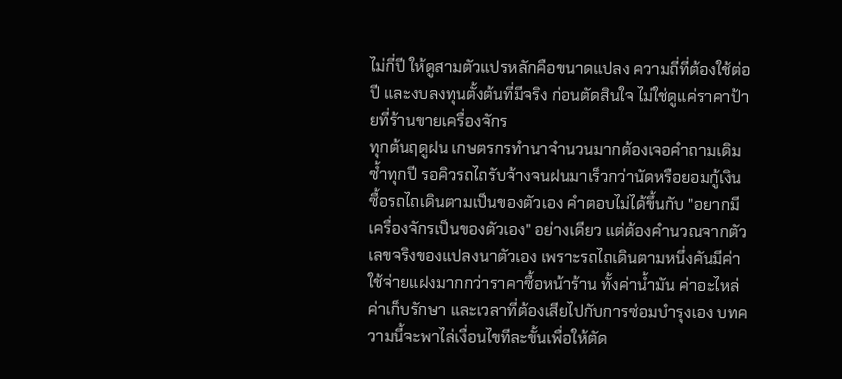ไม่กี่ปี ให้ดูสามตัวแปรหลักคือขนาดแปลง ความถี่ที่ต้องใช้ต่อปี และงบลงทุนตั้งต้นที่มีจริง ก่อนตัดสินใจ ไม่ใช่ดูแค่ราคาป้ายที่ร้านขายเครื่องจักร
ทุกต้นฤดูฝน เกษตรกรทำนาจำนวนมากต้องเจอคำถามเดิมซ้ำทุกปี รอคิวรถไถรับจ้างจนฝนมาเร็วกว่านัดหรือยอมกู้เงินซื้อรถไถเดินตามเป็นของตัวเอง คำตอบไม่ได้ขึ้นกับ "อยากมีเครื่องจักรเป็นของตัวเอง" อย่างเดียว แต่ต้องคำนวณจากตัวเลขจริงของแปลงนาตัวเอง เพราะรถไถเดินตามหนึ่งคันมีค่าใช้จ่ายแฝงมากกว่าราคาซื้อหน้าร้าน ทั้งค่าน้ำมัน ค่าอะไหล่ ค่าเก็บรักษา และเวลาที่ต้องเสียไปกับการซ่อมบำรุงเอง บทความนี้จะพาไล่เงื่อนไขทีละขั้นเพื่อให้ตัด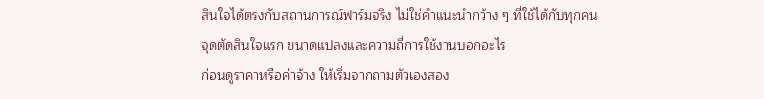สินใจได้ตรงกับสถานการณ์ฟาร์มจริง ไม่ใช่คำแนะนำกว้าง ๆ ที่ใช้ได้กับทุกคน
จุดตัดสินใจแรก ขนาดแปลงและความถี่การใช้งานบอกอะไร
ก่อนดูราคาหรือค่าจ้าง ให้เริ่มจากถามตัวเองสอง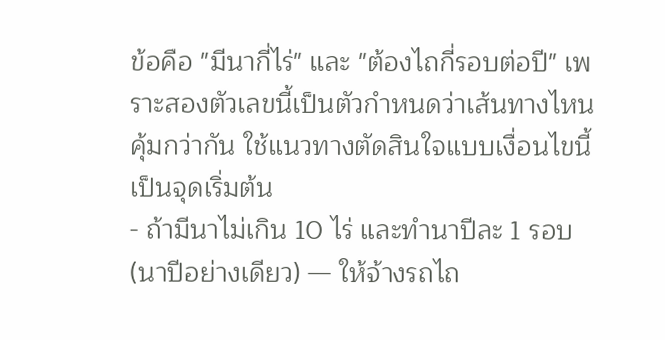ข้อคือ "มีนากี่ไร่" และ "ต้องไถกี่รอบต่อปี" เพราะสองตัวเลขนี้เป็นตัวกำหนดว่าเส้นทางไหนคุ้มกว่ากัน ใช้แนวทางตัดสินใจแบบเงื่อนไขนี้เป็นจุดเริ่มต้น
- ถ้ามีนาไม่เกิน 10 ไร่ และทำนาปีละ 1 รอบ (นาปีอย่างเดียว) — ให้จ้างรถไถ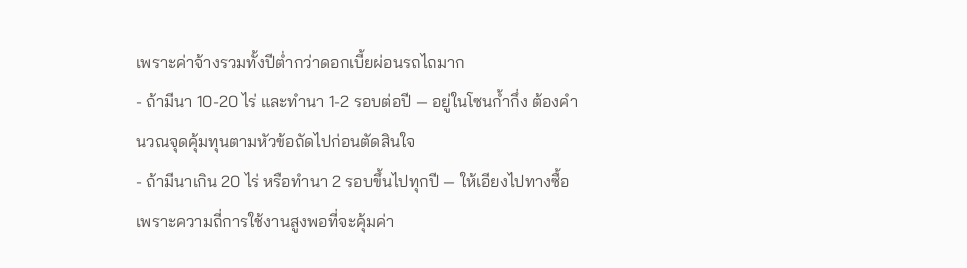เพราะค่าจ้างรวมทั้งปีต่ำกว่าดอกเบี้ยผ่อนรถไถมาก
- ถ้ามีนา 10-20 ไร่ และทำนา 1-2 รอบต่อปี — อยู่ในโซนก้ำกึ่ง ต้องคำนวณจุดคุ้มทุนตามหัวข้อถัดไปก่อนตัดสินใจ
- ถ้ามีนาเกิน 20 ไร่ หรือทำนา 2 รอบขึ้นไปทุกปี — ให้เอียงไปทางซื้อ เพราะความถี่การใช้งานสูงพอที่จะคุ้มค่า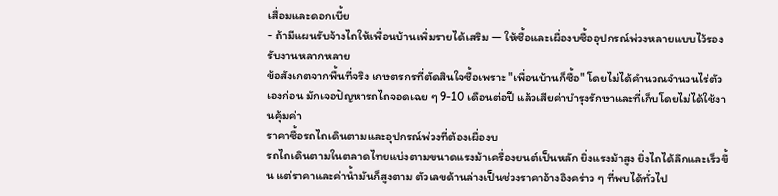เสื่อมและดอกเบี้ย
- ถ้ามีแผนรับจ้างไถให้เพื่อนบ้านเพิ่มรายได้เสริม — ให้ซื้อและเผื่องบซื้ออุปกรณ์พ่วงหลายแบบไว้รองรับงานหลากหลาย
ข้อสังเกตจากพื้นที่จริง เกษตรกรที่ตัดสินใจซื้อเพราะ "เพื่อนบ้านก็ซื้อ" โดยไม่ได้คำนวณจำนวนไร่ตัวเองก่อน มักเจอปัญหารถไถจอดเฉย ๆ 9-10 เดือนต่อปี แล้วเสียค่าบำรุงรักษาและที่เก็บโดยไม่ได้ใช้งานคุ้มค่า
ราคาซื้อรถไถเดินตามและอุปกรณ์พ่วงที่ต้องเผื่องบ
รถไถเดินตามในตลาดไทยแบ่งตามขนาดแรงม้าเครื่องยนต์เป็นหลัก ยิ่งแรงม้าสูง ยิ่งไถได้ลึกและเร็วขึ้น แต่ราคาและค่าน้ำมันก็สูงตาม ตัวเลขด้านล่างเป็นช่วงราคาอ้างอิงคร่าว ๆ ที่พบได้ทั่วไป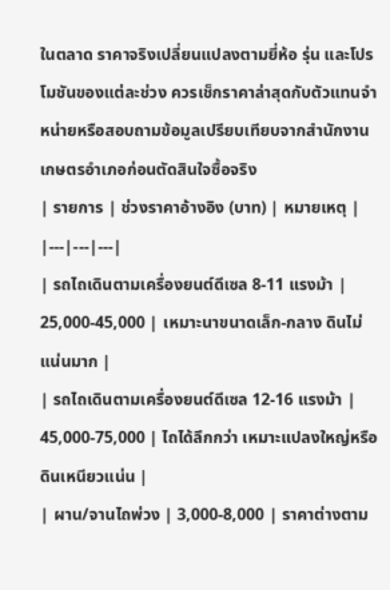ในตลาด ราคาจริงเปลี่ยนแปลงตามยี่ห้อ รุ่น และโปรโมชันของแต่ละช่วง ควรเช็กราคาล่าสุดกับตัวแทนจำหน่ายหรือสอบถามข้อมูลเปรียบเทียบจากสำนักงานเกษตรอำเภอก่อนตัดสินใจซื้อจริง
| รายการ | ช่วงราคาอ้างอิง (บาท) | หมายเหตุ |
|---|---|---|
| รถไถเดินตามเครื่องยนต์ดีเซล 8-11 แรงม้า | 25,000-45,000 | เหมาะนาขนาดเล็ก-กลาง ดินไม่แน่นมาก |
| รถไถเดินตามเครื่องยนต์ดีเซล 12-16 แรงม้า | 45,000-75,000 | ไถได้ลึกกว่า เหมาะแปลงใหญ่หรือดินเหนียวแน่น |
| ผาน/จานไถพ่วง | 3,000-8,000 | ราคาต่างตาม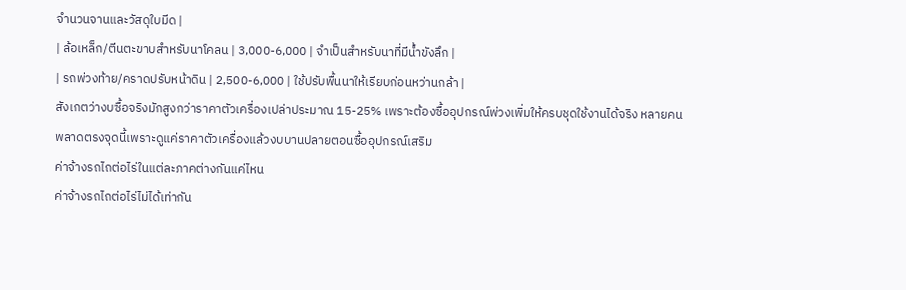จำนวนจานและวัสดุใบมีด |
| ล้อเหล็ก/ตีนตะขาบสำหรับนาโคลน | 3,000-6,000 | จำเป็นสำหรับนาที่มีน้ำขังลึก |
| รถพ่วงท้าย/คราดปรับหน้าดิน | 2,500-6,000 | ใช้ปรับพื้นนาให้เรียบก่อนหว่านกล้า |
สังเกตว่างบซื้อจริงมักสูงกว่าราคาตัวเครื่องเปล่าประมาณ 15-25% เพราะต้องซื้ออุปกรณ์พ่วงเพิ่มให้ครบชุดใช้งานได้จริง หลายคนพลาดตรงจุดนี้เพราะดูแค่ราคาตัวเครื่องแล้วงบบานปลายตอนซื้ออุปกรณ์เสริม
ค่าจ้างรถไถต่อไร่ในแต่ละภาคต่างกันแค่ไหน
ค่าจ้างรถไถต่อไร่ไม่ได้เท่ากัน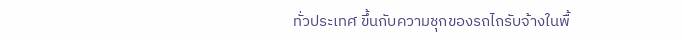ทั่วประเทศ ขึ้นกับความชุกของรถไถรับจ้างในพื้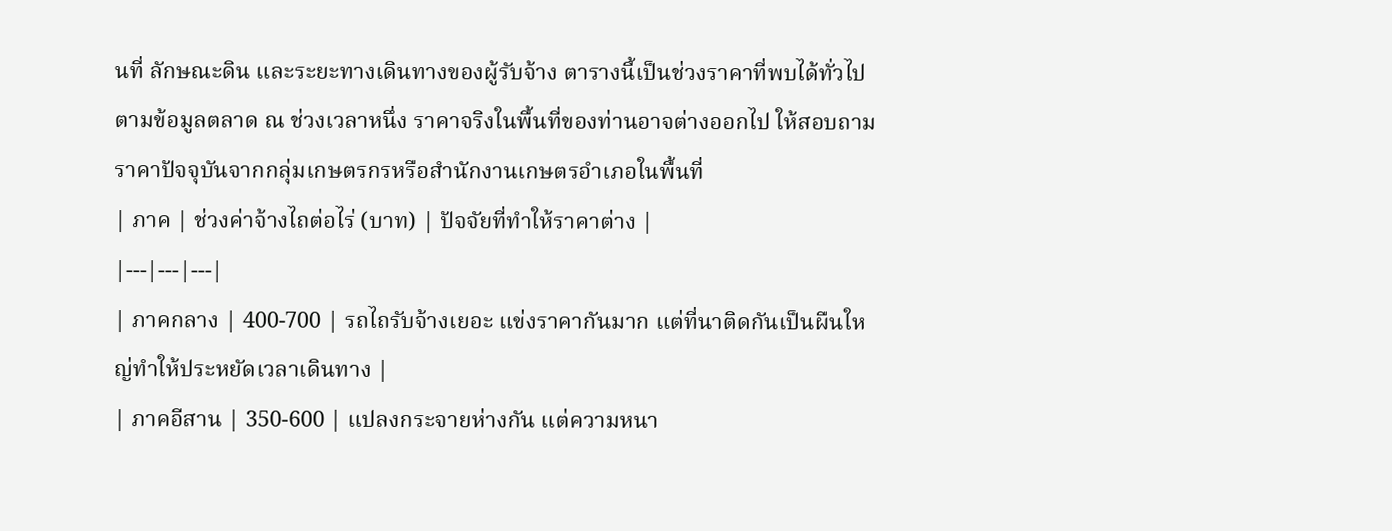นที่ ลักษณะดิน และระยะทางเดินทางของผู้รับจ้าง ตารางนี้เป็นช่วงราคาที่พบได้ทั่วไปตามข้อมูลตลาด ณ ช่วงเวลาหนึ่ง ราคาจริงในพื้นที่ของท่านอาจต่างออกไป ให้สอบถามราคาปัจจุบันจากกลุ่มเกษตรกรหรือสำนักงานเกษตรอำเภอในพื้นที่
| ภาค | ช่วงค่าจ้างไถต่อไร่ (บาท) | ปัจจัยที่ทำให้ราคาต่าง |
|---|---|---|
| ภาคกลาง | 400-700 | รถไถรับจ้างเยอะ แข่งราคากันมาก แต่ที่นาติดกันเป็นผืนใหญ่ทำให้ประหยัดเวลาเดินทาง |
| ภาคอีสาน | 350-600 | แปลงกระจายห่างกัน แต่ความหนา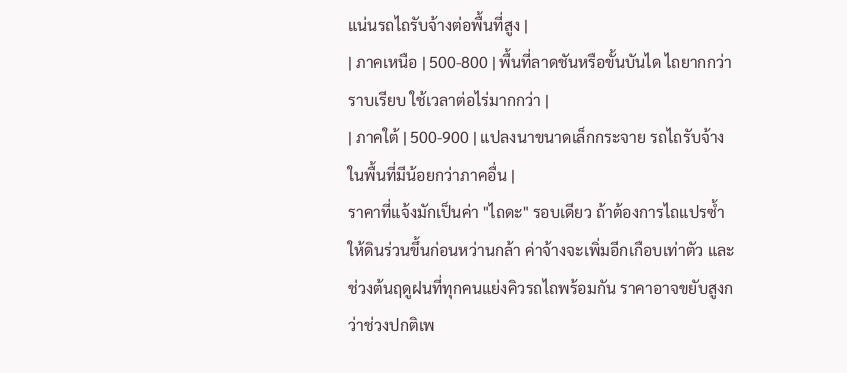แน่นรถไถรับจ้างต่อพื้นที่สูง |
| ภาคเหนือ | 500-800 | พื้นที่ลาดชันหรือขั้นบันได ไถยากกว่าราบเรียบ ใช้เวลาต่อไร่มากกว่า |
| ภาคใต้ | 500-900 | แปลงนาขนาดเล็กกระจาย รถไถรับจ้างในพื้นที่มีน้อยกว่าภาคอื่น |
ราคาที่แจ้งมักเป็นค่า "ไถดะ" รอบเดียว ถ้าต้องการไถแปรซ้ำให้ดินร่วนขึ้นก่อนหว่านกล้า ค่าจ้างจะเพิ่มอีกเกือบเท่าตัว และช่วงต้นฤดูฝนที่ทุกคนแย่งคิวรถไถพร้อมกัน ราคาอาจขยับสูงกว่าช่วงปกติเพ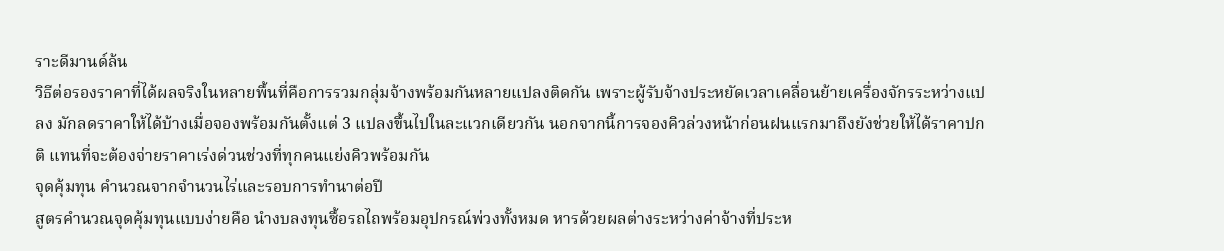ราะดีมานด์ล้น
วิธีต่อรองราคาที่ได้ผลจริงในหลายพื้นที่คือการรวมกลุ่มจ้างพร้อมกันหลายแปลงติดกัน เพราะผู้รับจ้างประหยัดเวลาเคลื่อนย้ายเครื่องจักรระหว่างแปลง มักลดราคาให้ได้บ้างเมื่อจองพร้อมกันตั้งแต่ 3 แปลงขึ้นไปในละแวกเดียวกัน นอกจากนี้การจองคิวล่วงหน้าก่อนฝนแรกมาถึงยังช่วยให้ได้ราคาปกติ แทนที่จะต้องจ่ายราคาเร่งด่วนช่วงที่ทุกคนแย่งคิวพร้อมกัน
จุดคุ้มทุน คำนวณจากจำนวนไร่และรอบการทำนาต่อปี
สูตรคำนวณจุดคุ้มทุนแบบง่ายคือ นำงบลงทุนซื้อรถไถพร้อมอุปกรณ์พ่วงทั้งหมด หารด้วยผลต่างระหว่างค่าจ้างที่ประห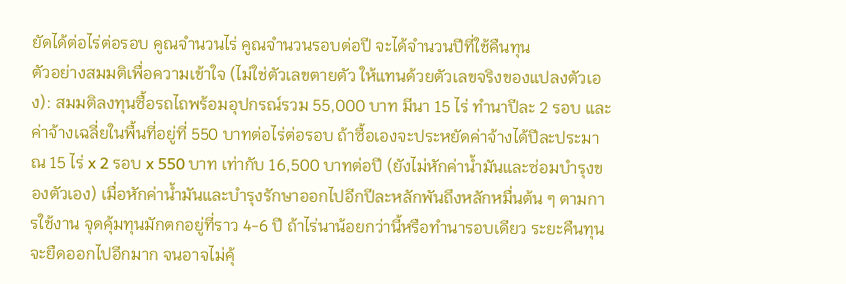ยัดได้ต่อไร่ต่อรอบ คูณจำนวนไร่ คูณจำนวนรอบต่อปี จะได้จำนวนปีที่ใช้คืนทุน
ตัวอย่างสมมติเพื่อความเข้าใจ (ไม่ใช่ตัวเลขตายตัว ให้แทนด้วยตัวเลขจริงของแปลงตัวเอง): สมมติลงทุนซื้อรถไถพร้อมอุปกรณ์รวม 55,000 บาท มีนา 15 ไร่ ทำนาปีละ 2 รอบ และค่าจ้างเฉลี่ยในพื้นที่อยู่ที่ 550 บาทต่อไร่ต่อรอบ ถ้าซื้อเองจะประหยัดค่าจ้างได้ปีละประมาณ 15 ไร่ x 2 รอบ x 550 บาท เท่ากับ 16,500 บาทต่อปี (ยังไม่หักค่าน้ำมันและซ่อมบำรุงของตัวเอง) เมื่อหักค่าน้ำมันและบำรุงรักษาออกไปอีกปีละหลักพันถึงหลักหมื่นต้น ๆ ตามการใช้งาน จุดคุ้มทุนมักตกอยู่ที่ราว 4-6 ปี ถ้าไร่นาน้อยกว่านี้หรือทำนารอบเดียว ระยะคืนทุนจะยืดออกไปอีกมาก จนอาจไม่คุ้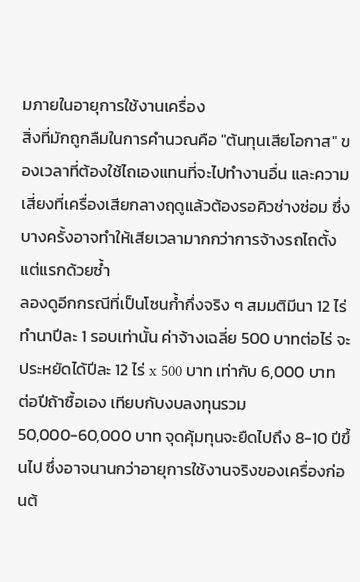มภายในอายุการใช้งานเครื่อง
สิ่งที่มักถูกลืมในการคำนวณคือ "ต้นทุนเสียโอกาส" ของเวลาที่ต้องใช้ไถเองแทนที่จะไปทำงานอื่น และความเสี่ยงที่เครื่องเสียกลางฤดูแล้วต้องรอคิวช่างซ่อม ซึ่งบางครั้งอาจทำให้เสียเวลามากกว่าการจ้างรถไถตั้งแต่แรกด้วยซ้ำ
ลองดูอีกกรณีที่เป็นโซนก้ำกึ่งจริง ๆ สมมติมีนา 12 ไร่ ทำนาปีละ 1 รอบเท่านั้น ค่าจ้างเฉลี่ย 500 บาทต่อไร่ จะประหยัดได้ปีละ 12 ไร่ x 500 บาท เท่ากับ 6,000 บาทต่อปีถ้าซื้อเอง เทียบกับงบลงทุนรวม 50,000-60,000 บาท จุดคุ้มทุนจะยืดไปถึง 8-10 ปีขึ้นไป ซึ่งอาจนานกว่าอายุการใช้งานจริงของเครื่องก่อนต้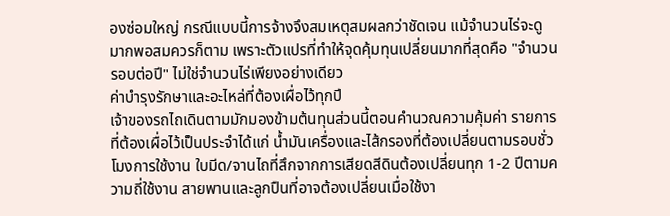องซ่อมใหญ่ กรณีแบบนี้การจ้างจึงสมเหตุสมผลกว่าชัดเจน แม้จำนวนไร่จะดูมากพอสมควรก็ตาม เพราะตัวแปรที่ทำให้จุดคุ้มทุนเปลี่ยนมากที่สุดคือ "จำนวนรอบต่อปี" ไม่ใช่จำนวนไร่เพียงอย่างเดียว
ค่าบำรุงรักษาและอะไหล่ที่ต้องเผื่อไว้ทุกปี
เจ้าของรถไถเดินตามมักมองข้ามต้นทุนส่วนนี้ตอนคำนวณความคุ้มค่า รายการที่ต้องเผื่อไว้เป็นประจำได้แก่ น้ำมันเครื่องและไส้กรองที่ต้องเปลี่ยนตามรอบชั่วโมงการใช้งาน ใบมีด/จานไถที่สึกจากการเสียดสีดินต้องเปลี่ยนทุก 1-2 ปีตามความถี่ใช้งาน สายพานและลูกปืนที่อาจต้องเปลี่ยนเมื่อใช้งา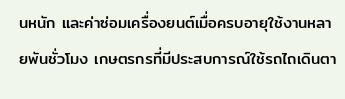นหนัก และค่าซ่อมเครื่องยนต์เมื่อครบอายุใช้งานหลายพันชั่วโมง เกษตรกรที่มีประสบการณ์ใช้รถไถเดินตา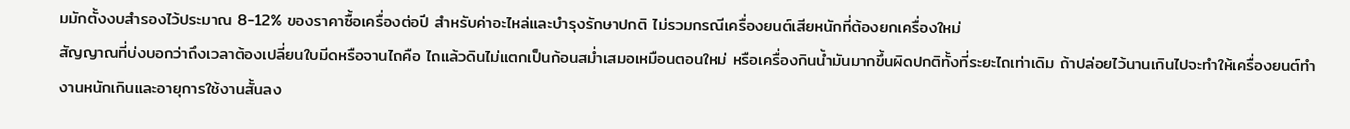มมักตั้งงบสำรองไว้ประมาณ 8-12% ของราคาซื้อเครื่องต่อปี สำหรับค่าอะไหล่และบำรุงรักษาปกติ ไม่รวมกรณีเครื่องยนต์เสียหนักที่ต้องยกเครื่องใหม่
สัญญาณที่บ่งบอกว่าถึงเวลาต้องเปลี่ยนใบมีดหรือจานไถคือ ไถแล้วดินไม่แตกเป็นก้อนสม่ำเสมอเหมือนตอนใหม่ หรือเครื่องกินน้ำมันมากขึ้นผิดปกติทั้งที่ระยะไถเท่าเดิม ถ้าปล่อยไว้นานเกินไปจะทำให้เครื่องยนต์ทำงานหนักเกินและอายุการใช้งานสั้นลง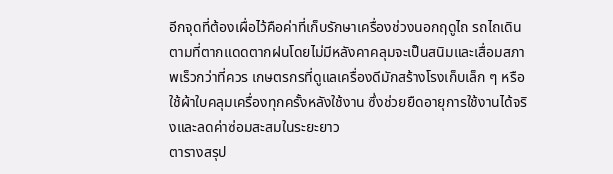อีกจุดที่ต้องเผื่อไว้คือค่าที่เก็บรักษาเครื่องช่วงนอกฤดูไถ รถไถเดินตามที่ตากแดดตากฝนโดยไม่มีหลังคาคลุมจะเป็นสนิมและเสื่อมสภาพเร็วกว่าที่ควร เกษตรกรที่ดูแลเครื่องดีมักสร้างโรงเก็บเล็ก ๆ หรือใช้ผ้าใบคลุมเครื่องทุกครั้งหลังใช้งาน ซึ่งช่วยยืดอายุการใช้งานได้จริงและลดค่าซ่อมสะสมในระยะยาว
ตารางสรุป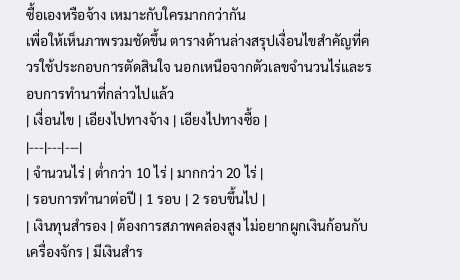ซื้อเองหรือจ้าง เหมาะกับใครมากกว่ากัน
เพื่อให้เห็นภาพรวมชัดขึ้น ตารางด้านล่างสรุปเงื่อนไขสำคัญที่ควรใช้ประกอบการตัดสินใจ นอกเหนือจากตัวเลขจำนวนไร่และรอบการทำนาที่กล่าวไปแล้ว
| เงื่อนไข | เอียงไปทางจ้าง | เอียงไปทางซื้อ |
|---|---|---|
| จำนวนไร่ | ต่ำกว่า 10 ไร่ | มากกว่า 20 ไร่ |
| รอบการทำนาต่อปี | 1 รอบ | 2 รอบขึ้นไป |
| เงินทุนสำรอง | ต้องการสภาพคล่องสูง ไม่อยากผูกเงินก้อนกับเครื่องจักร | มีเงินสำร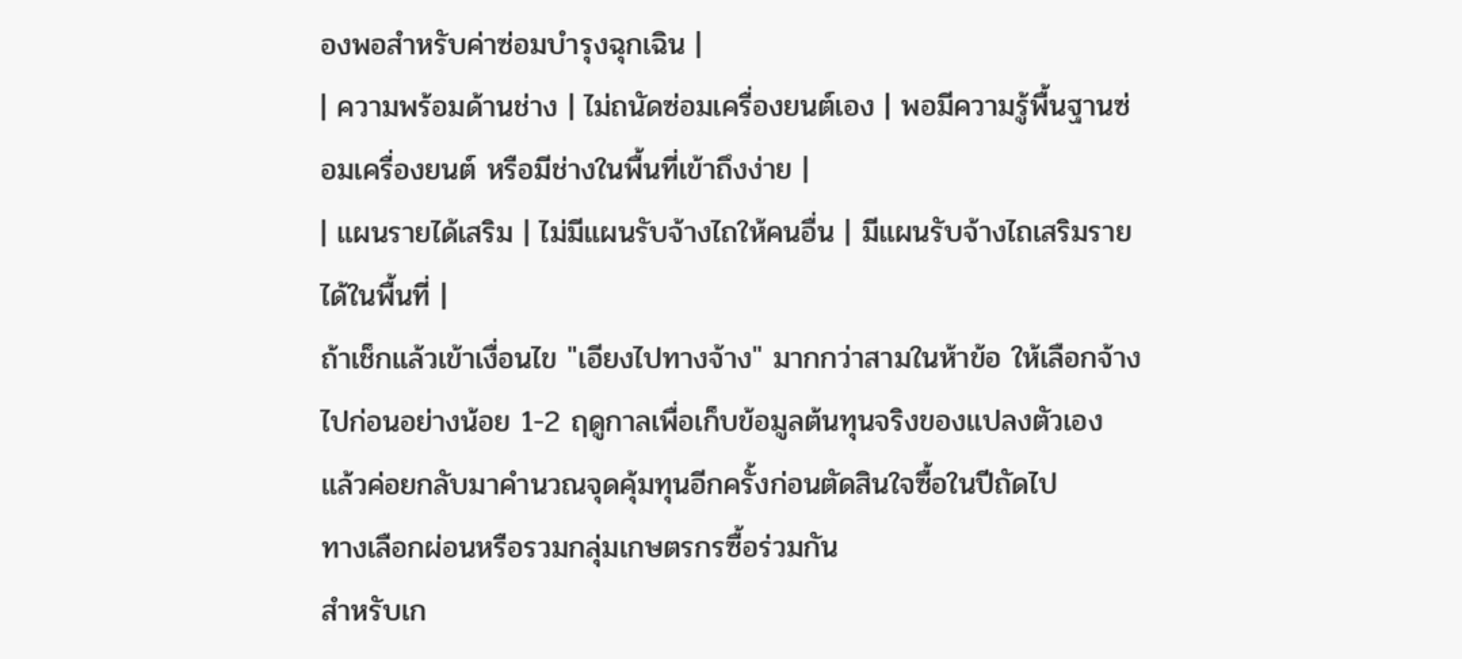องพอสำหรับค่าซ่อมบำรุงฉุกเฉิน |
| ความพร้อมด้านช่าง | ไม่ถนัดซ่อมเครื่องยนต์เอง | พอมีความรู้พื้นฐานซ่อมเครื่องยนต์ หรือมีช่างในพื้นที่เข้าถึงง่าย |
| แผนรายได้เสริม | ไม่มีแผนรับจ้างไถให้คนอื่น | มีแผนรับจ้างไถเสริมรายได้ในพื้นที่ |
ถ้าเช็กแล้วเข้าเงื่อนไข "เอียงไปทางจ้าง" มากกว่าสามในห้าข้อ ให้เลือกจ้างไปก่อนอย่างน้อย 1-2 ฤดูกาลเพื่อเก็บข้อมูลต้นทุนจริงของแปลงตัวเอง แล้วค่อยกลับมาคำนวณจุดคุ้มทุนอีกครั้งก่อนตัดสินใจซื้อในปีถัดไป
ทางเลือกผ่อนหรือรวมกลุ่มเกษตรกรซื้อร่วมกัน
สำหรับเก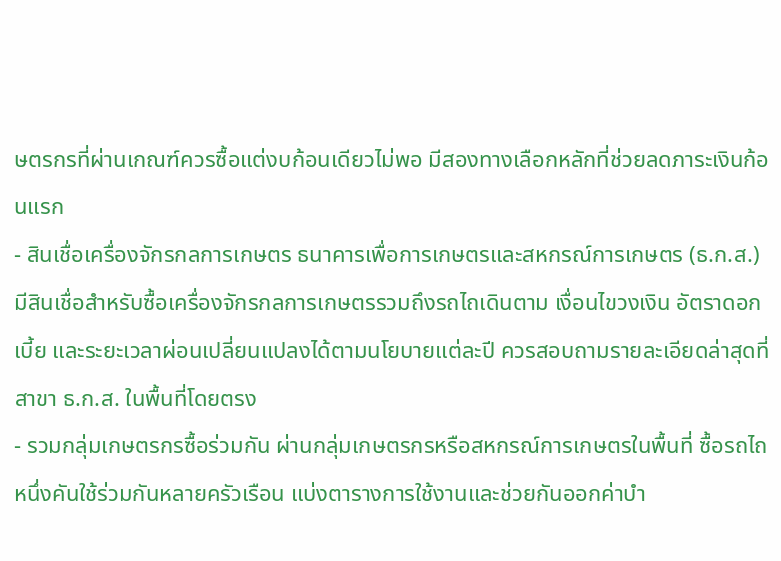ษตรกรที่ผ่านเกณฑ์ควรซื้อแต่งบก้อนเดียวไม่พอ มีสองทางเลือกหลักที่ช่วยลดภาระเงินก้อนแรก
- สินเชื่อเครื่องจักรกลการเกษตร ธนาคารเพื่อการเกษตรและสหกรณ์การเกษตร (ธ.ก.ส.) มีสินเชื่อสำหรับซื้อเครื่องจักรกลการเกษตรรวมถึงรถไถเดินตาม เงื่อนไขวงเงิน อัตราดอกเบี้ย และระยะเวลาผ่อนเปลี่ยนแปลงได้ตามนโยบายแต่ละปี ควรสอบถามรายละเอียดล่าสุดที่สาขา ธ.ก.ส. ในพื้นที่โดยตรง
- รวมกลุ่มเกษตรกรซื้อร่วมกัน ผ่านกลุ่มเกษตรกรหรือสหกรณ์การเกษตรในพื้นที่ ซื้อรถไถหนึ่งคันใช้ร่วมกันหลายครัวเรือน แบ่งตารางการใช้งานและช่วยกันออกค่าบำ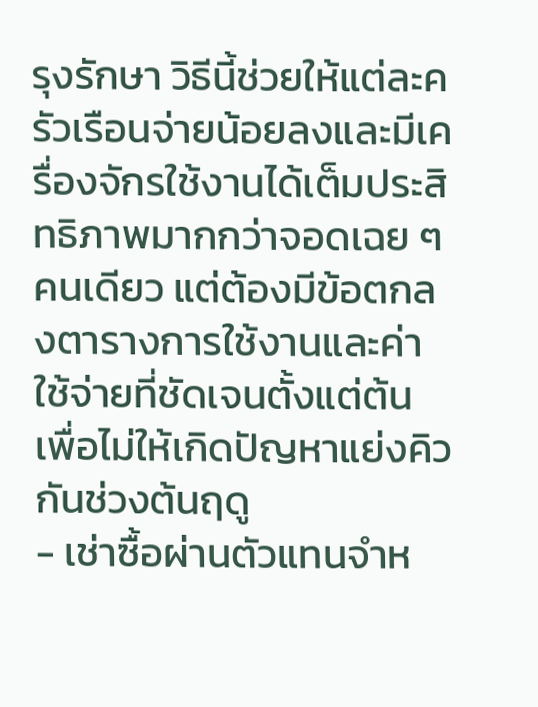รุงรักษา วิธีนี้ช่วยให้แต่ละครัวเรือนจ่ายน้อยลงและมีเครื่องจักรใช้งานได้เต็มประสิทธิภาพมากกว่าจอดเฉย ๆ คนเดียว แต่ต้องมีข้อตกลงตารางการใช้งานและค่าใช้จ่ายที่ชัดเจนตั้งแต่ต้น เพื่อไม่ให้เกิดปัญหาแย่งคิวกันช่วงต้นฤดู
- เช่าซื้อผ่านตัวแทนจำห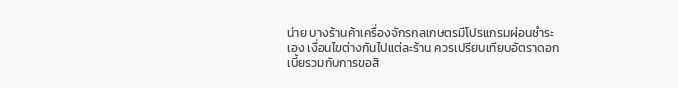น่าย บางร้านค้าเครื่องจักรกลเกษตรมีโปรแกรมผ่อนชำระเอง เงื่อนไขต่างกันไปแต่ละร้าน ควรเปรียบเทียบอัตราดอกเบี้ยรวมกับการขอสิ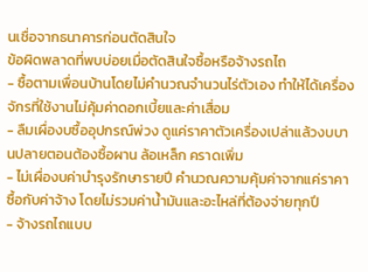นเชื่อจากธนาคารก่อนตัดสินใจ
ข้อผิดพลาดที่พบบ่อยเมื่อตัดสินใจซื้อหรือจ้างรถไถ
- ซื้อตามเพื่อนบ้านโดยไม่คำนวณจำนวนไร่ตัวเอง ทำให้ได้เครื่องจักรที่ใช้งานไม่คุ้มค่าดอกเบี้ยและค่าเสื่อม
- ลืมเผื่องบซื้ออุปกรณ์พ่วง ดูแค่ราคาตัวเครื่องเปล่าแล้วงบบานปลายตอนต้องซื้อผาน ล้อเหล็ก คราดเพิ่ม
- ไม่เผื่องบค่าบำรุงรักษารายปี คำนวณความคุ้มค่าจากแค่ราคาซื้อกับค่าจ้าง โดยไม่รวมค่าน้ำมันและอะไหล่ที่ต้องจ่ายทุกปี
- จ้างรถไถแบบ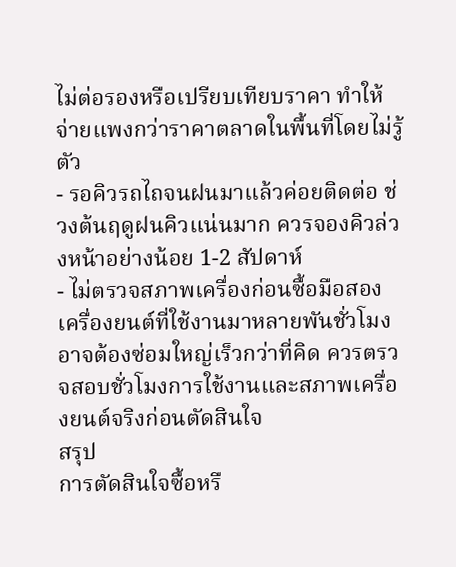ไม่ต่อรองหรือเปรียบเทียบราคา ทำให้จ่ายแพงกว่าราคาตลาดในพื้นที่โดยไม่รู้ตัว
- รอคิวรถไถจนฝนมาแล้วค่อยติดต่อ ช่วงต้นฤดูฝนคิวแน่นมาก ควรจองคิวล่วงหน้าอย่างน้อย 1-2 สัปดาห์
- ไม่ตรวจสภาพเครื่องก่อนซื้อมือสอง เครื่องยนต์ที่ใช้งานมาหลายพันชั่วโมงอาจต้องซ่อมใหญ่เร็วกว่าที่คิด ควรตรวจสอบชั่วโมงการใช้งานและสภาพเครื่องยนต์จริงก่อนตัดสินใจ
สรุป
การตัดสินใจซื้อหรื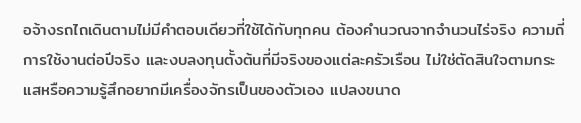อจ้างรถไถเดินตามไม่มีคำตอบเดียวที่ใช้ได้กับทุกคน ต้องคำนวณจากจำนวนไร่จริง ความถี่การใช้งานต่อปีจริง และงบลงทุนตั้งต้นที่มีจริงของแต่ละครัวเรือน ไม่ใช่ตัดสินใจตามกระแสหรือความรู้สึกอยากมีเครื่องจักรเป็นของตัวเอง แปลงขนาด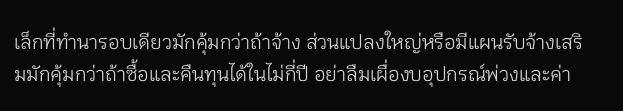เล็กที่ทำนารอบเดียวมักคุ้มกว่าถ้าจ้าง ส่วนแปลงใหญ่หรือมีแผนรับจ้างเสริมมักคุ้มกว่าถ้าซื้อและคืนทุนได้ในไม่กี่ปี อย่าลืมเผื่องบอุปกรณ์พ่วงและค่า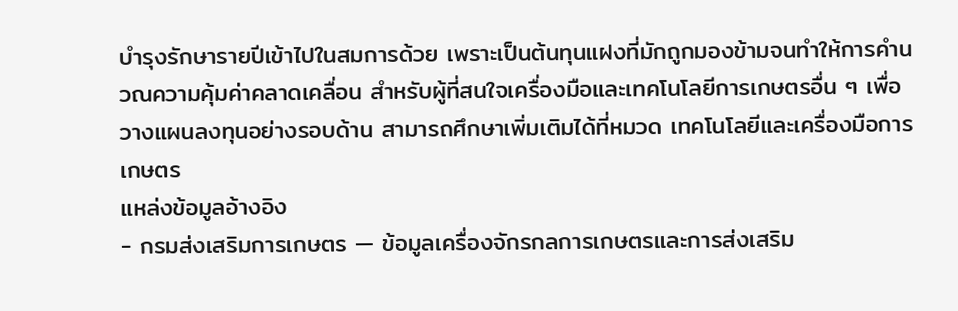บำรุงรักษารายปีเข้าไปในสมการด้วย เพราะเป็นต้นทุนแฝงที่มักถูกมองข้ามจนทำให้การคำนวณความคุ้มค่าคลาดเคลื่อน สำหรับผู้ที่สนใจเครื่องมือและเทคโนโลยีการเกษตรอื่น ๆ เพื่อวางแผนลงทุนอย่างรอบด้าน สามารถศึกษาเพิ่มเติมได้ที่หมวด เทคโนโลยีและเครื่องมือการเกษตร
แหล่งข้อมูลอ้างอิง
- กรมส่งเสริมการเกษตร — ข้อมูลเครื่องจักรกลการเกษตรและการส่งเสริม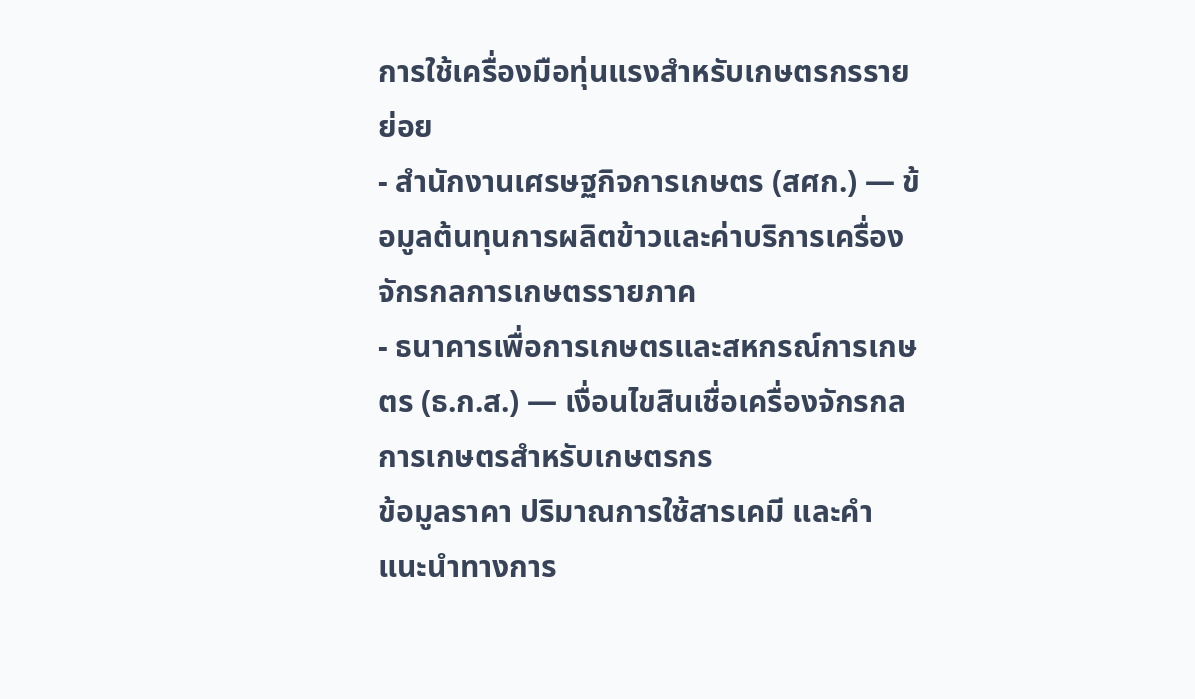การใช้เครื่องมือทุ่นแรงสำหรับเกษตรกรรายย่อย
- สำนักงานเศรษฐกิจการเกษตร (สศก.) — ข้อมูลต้นทุนการผลิตข้าวและค่าบริการเครื่องจักรกลการเกษตรรายภาค
- ธนาคารเพื่อการเกษตรและสหกรณ์การเกษตร (ธ.ก.ส.) — เงื่อนไขสินเชื่อเครื่องจักรกลการเกษตรสำหรับเกษตรกร
ข้อมูลราคา ปริมาณการใช้สารเคมี และคำแนะนำทางการ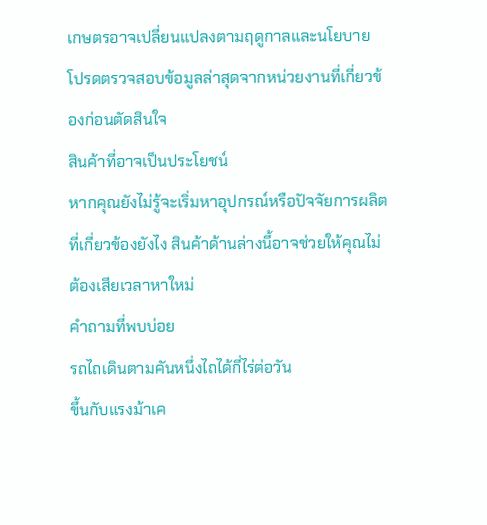เกษตรอาจเปลี่ยนแปลงตามฤดูกาลและนโยบาย โปรดตรวจสอบข้อมูลล่าสุดจากหน่วยงานที่เกี่ยวข้องก่อนตัดสินใจ
สินค้าที่อาจเป็นประโยชน์
หากคุณยังไม่รู้จะเริ่มหาอุปกรณ์หรือปัจจัยการผลิตที่เกี่ยวข้องยังไง สินค้าด้านล่างนี้อาจช่วยให้คุณไม่ต้องเสียเวลาหาใหม่
คำถามที่พบบ่อย
รถไถเดินตามคันหนึ่งไถได้กี่ไร่ต่อวัน
ขึ้นกับแรงม้าเค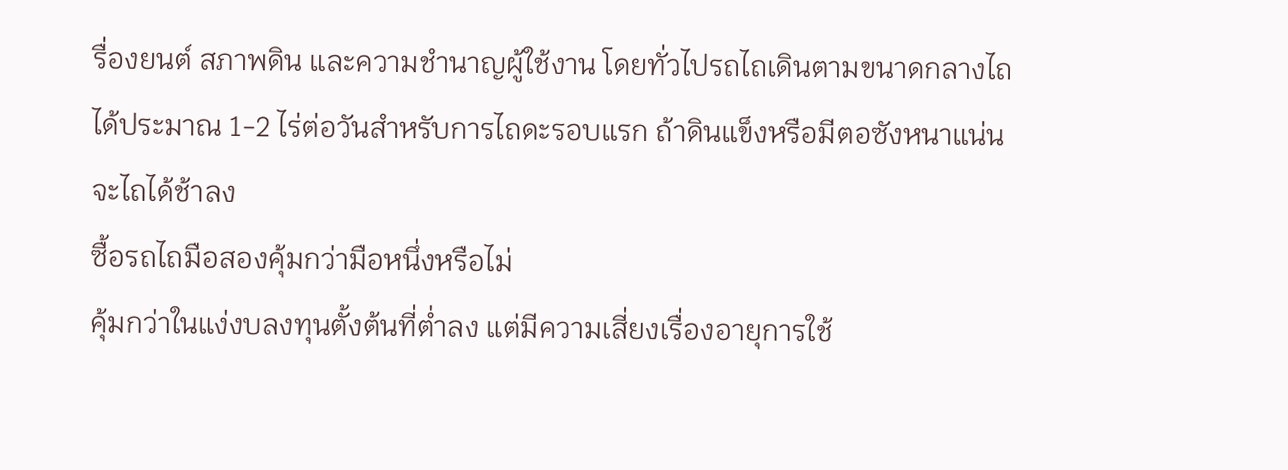รื่องยนต์ สภาพดิน และความชำนาญผู้ใช้งาน โดยทั่วไปรถไถเดินตามขนาดกลางไถได้ประมาณ 1-2 ไร่ต่อวันสำหรับการไถดะรอบแรก ถ้าดินแข็งหรือมีตอซังหนาแน่นจะไถได้ช้าลง
ซื้อรถไถมือสองคุ้มกว่ามือหนึ่งหรือไม่
คุ้มกว่าในแง่งบลงทุนตั้งต้นที่ต่ำลง แต่มีความเสี่ยงเรื่องอายุการใช้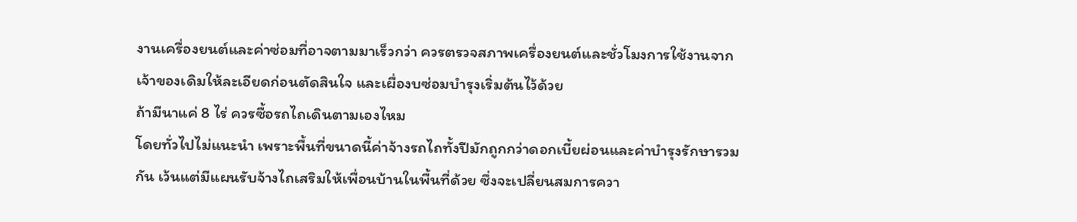งานเครื่องยนต์และค่าซ่อมที่อาจตามมาเร็วกว่า ควรตรวจสภาพเครื่องยนต์และชั่วโมงการใช้งานจากเจ้าของเดิมให้ละเอียดก่อนตัดสินใจ และเผื่องบซ่อมบำรุงเริ่มต้นไว้ด้วย
ถ้ามีนาแค่ 8 ไร่ ควรซื้อรถไถเดินตามเองไหม
โดยทั่วไปไม่แนะนำ เพราะพื้นที่ขนาดนี้ค่าจ้างรถไถทั้งปีมักถูกกว่าดอกเบี้ยผ่อนและค่าบำรุงรักษารวมกัน เว้นแต่มีแผนรับจ้างไถเสริมให้เพื่อนบ้านในพื้นที่ด้วย ซึ่งจะเปลี่ยนสมการควา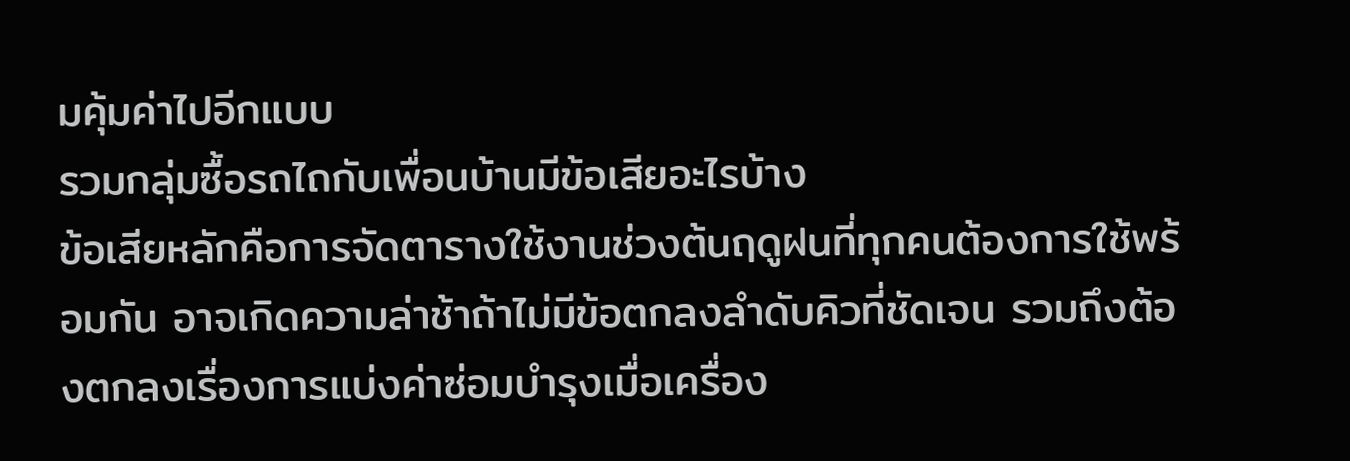มคุ้มค่าไปอีกแบบ
รวมกลุ่มซื้อรถไถกับเพื่อนบ้านมีข้อเสียอะไรบ้าง
ข้อเสียหลักคือการจัดตารางใช้งานช่วงต้นฤดูฝนที่ทุกคนต้องการใช้พร้อมกัน อาจเกิดความล่าช้าถ้าไม่มีข้อตกลงลำดับคิวที่ชัดเจน รวมถึงต้องตกลงเรื่องการแบ่งค่าซ่อมบำรุงเมื่อเครื่อง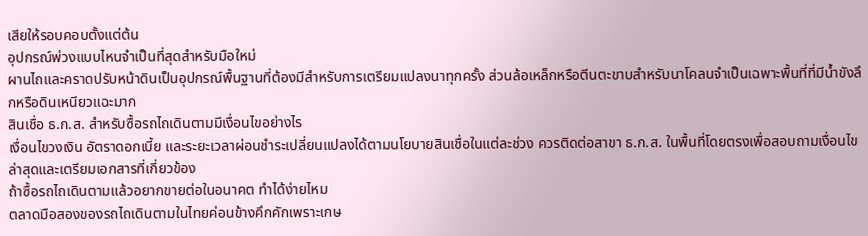เสียให้รอบคอบตั้งแต่ต้น
อุปกรณ์พ่วงแบบไหนจำเป็นที่สุดสำหรับมือใหม่
ผานไถและคราดปรับหน้าดินเป็นอุปกรณ์พื้นฐานที่ต้องมีสำหรับการเตรียมแปลงนาทุกครั้ง ส่วนล้อเหล็กหรือตีนตะขาบสำหรับนาโคลนจำเป็นเฉพาะพื้นที่ที่มีน้ำขังลึกหรือดินเหนียวแฉะมาก
สินเชื่อ ธ.ก.ส. สำหรับซื้อรถไถเดินตามมีเงื่อนไขอย่างไร
เงื่อนไขวงเงิน อัตราดอกเบี้ย และระยะเวลาผ่อนชำระเปลี่ยนแปลงได้ตามนโยบายสินเชื่อในแต่ละช่วง ควรติดต่อสาขา ธ.ก.ส. ในพื้นที่โดยตรงเพื่อสอบถามเงื่อนไขล่าสุดและเตรียมเอกสารที่เกี่ยวข้อง
ถ้าซื้อรถไถเดินตามแล้วอยากขายต่อในอนาคต ทำได้ง่ายไหม
ตลาดมือสองของรถไถเดินตามในไทยค่อนข้างคึกคักเพราะเกษ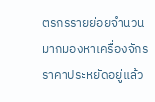ตรกรรายย่อยจำนวนมากมองหาเครื่องจักรราคาประหยัดอยู่แล้ว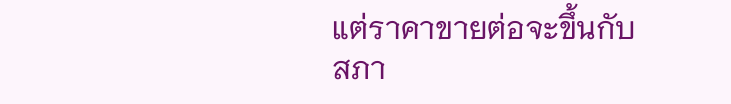แต่ราคาขายต่อจะขึ้นกับสภา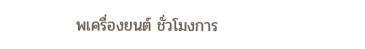พเครื่องยนต์ ชั่วโมงการ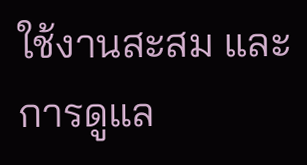ใช้งานสะสม และการดูแล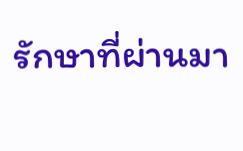รักษาที่ผ่านมา